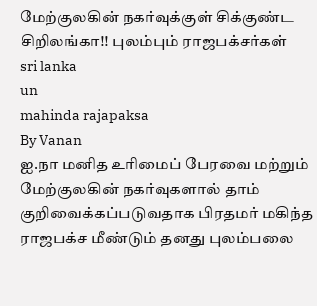மேற்குலகின் நகர்வுக்குள் சிக்குண்ட சிறிலங்கா!! புலம்பும் ராஜபக்சர்கள்
sri lanka
un
mahinda rajapaksa
By Vanan
ஐ.நா மனித உரிமைப் பேரவை மற்றும் மேற்குலகின் நகர்வுகளால் தாம் குறிவைக்கப்படுவதாக பிரதமர் மகிந்த ராஜபக்ச மீண்டும் தனது புலம்பலை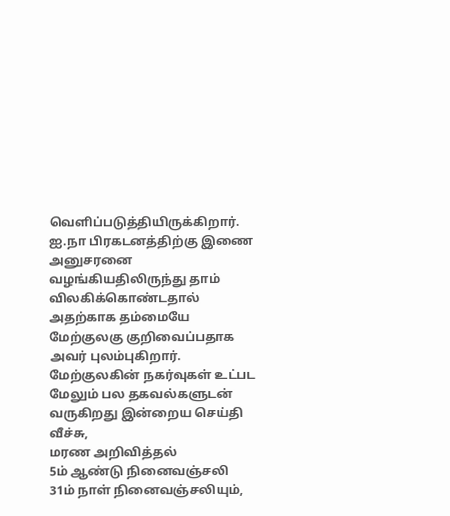வெளிப்படுத்தியிருக்கிறார்.
ஐ.நா பிரகடனத்திற்கு இணை அனுசரனை வழங்கியதிலிருந்து தாம் விலகிக்கொண்டதால் அதற்காக தம்மையே மேற்குலகு குறிவைப்பதாக அவர் புலம்புகிறார்.
மேற்குலகின் நகர்வுகள் உட்பட மேலும் பல தகவல்களுடன் வருகிறது இன்றைய செய்தி வீச்சு,
மரண அறிவித்தல்
5ம் ஆண்டு நினைவஞ்சலி
31ம் நாள் நினைவஞ்சலியும்,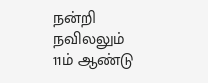நன்றி நவிலலும்
11ம் ஆண்டு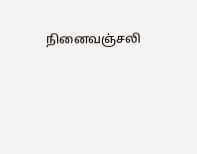நினைவஞ்சலி